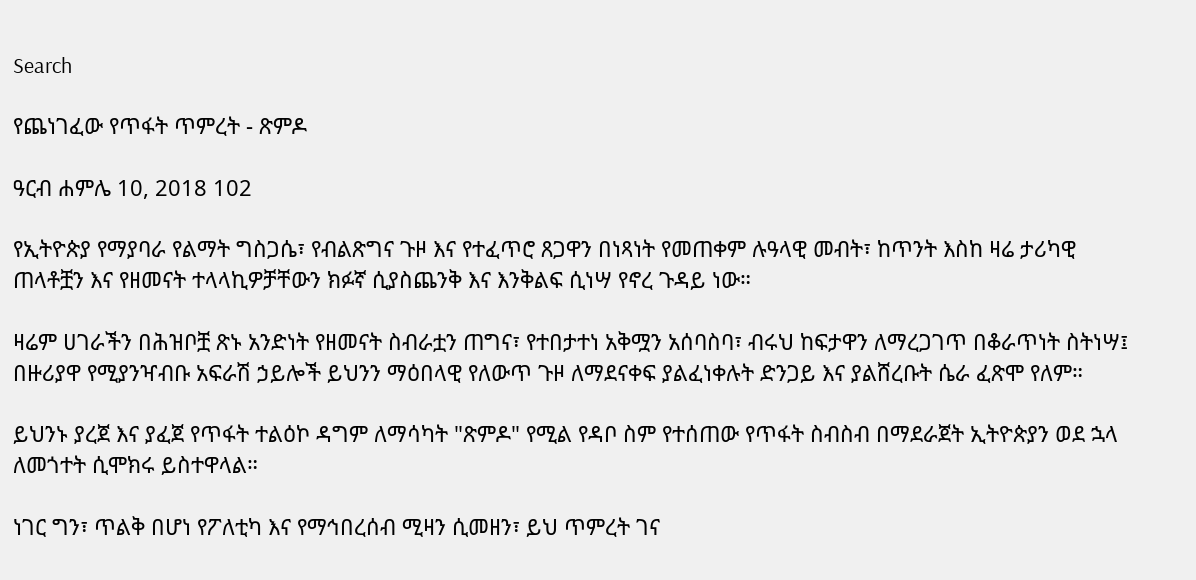Search

የጨነገፈው የጥፋት ጥምረት - ጽምዶ

ዓርብ ሐምሌ 10, 2018 102

የኢትዮጵያ የማያባራ የልማት ግስጋሴ፣ የብልጽግና ጉዞ እና የተፈጥሮ ጸጋዋን በነጻነት የመጠቀም ሉዓላዊ መብት፣ ከጥንት እስከ ዛሬ ታሪካዊ ጠላቶቿን እና የዘመናት ተላላኪዎቻቸውን ክፉኛ ሲያስጨንቅ እና እንቅልፍ ሲነሣ የኖረ ጉዳይ ነው።

ዛሬም ሀገራችን በሕዝቦቿ ጽኑ አንድነት የዘመናት ስብራቷን ጠግና፣ የተበታተነ አቅሟን አሰባስባ፣ ብሩህ ከፍታዋን ለማረጋገጥ በቆራጥነት ስትነሣ፤ በዙሪያዋ የሚያንዣብቡ አፍራሽ ኃይሎች ይህንን ማዕበላዊ የለውጥ ጉዞ ለማደናቀፍ ያልፈነቀሉት ድንጋይ እና ያልሸረቡት ሴራ ፈጽሞ የለም።

ይህንኑ ያረጀ እና ያፈጀ የጥፋት ተልዕኮ ዳግም ለማሳካት "ጽምዶ" የሚል የዳቦ ስም የተሰጠው የጥፋት ስብስብ በማደራጀት ኢትዮጵያን ወደ ኋላ ለመጎተት ሲሞክሩ ይስተዋላል።

ነገር ግን፣ ጥልቅ በሆነ የፖለቲካ እና የማኅበረሰብ ሚዛን ሲመዘን፣ ይህ ጥምረት ገና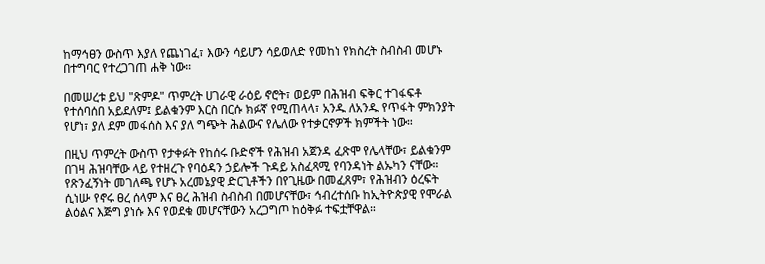ከማኅፀን ውስጥ እያለ የጨነገፈ፣ እውን ሳይሆን ሳይወለድ የመከነ የክስረት ስብስብ መሆኑ በተግባር የተረጋገጠ ሐቅ ነው።

በመሠረቱ ይህ "ጽምዶ" ጥምረት ሀገራዊ ራዕይ ኖሮት፣ ወይም በሕዝብ ፍቅር ተገፋፍቶ የተሰባሰበ አይደለም፤ ይልቁንም እርስ በርሱ ክፉኛ የሚጠላላ፣ አንዱ ለአንዱ የጥፋት ምክንያት የሆነ፣ ያለ ደም መፋሰስ እና ያለ ግጭት ሕልውና የሌለው የተቃርኖዎች ክምችት ነው።

በዚህ ጥምረት ውስጥ የታቀፉት የከሰሩ ቡድኖች የሕዝብ አጀንዳ ፈጽሞ የሌላቸው፣ ይልቁንም በገዛ ሕዝባቸው ላይ የተዘረጉ የባዕዳን ኃይሎች ጉዳይ አስፈጻሚ የባንዳነት ልኡካን ናቸው። የጽንፈኝነት መገለጫ የሆኑ አረመኔያዊ ድርጊቶችን በየጊዜው በመፈጸም፣ የሕዝብን ዕረፍት ሲነሡ የኖሩ ፀረ ሰላም እና ፀረ ሕዝብ ስብስብ በመሆናቸው፣ ኅብረተሰቡ ከኢትዮጵያዊ የሞራል ልዕልና እጅግ ያነሱ እና የወደቁ መሆናቸውን አረጋግጦ ከዕቅፉ ተፍቷቸዋል።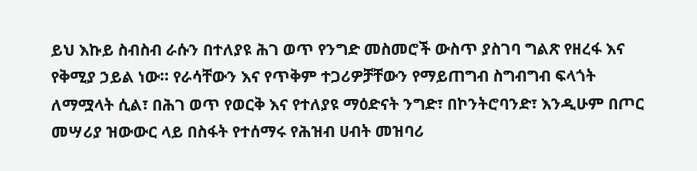ይህ እኩይ ስብስብ ራሱን በተለያዩ ሕገ ወጥ የንግድ መስመሮች ውስጥ ያስገባ ግልጽ የዘረፋ እና የቅሚያ ኃይል ነው። የራሳቸውን እና የጥቅም ተጋሪዎቻቸውን የማይጠግብ ስግብግብ ፍላጎት ለማሟላት ሲል፣ በሕገ ወጥ የወርቅ እና የተለያዩ ማዕድናት ንግድ፣ በኮንትሮባንድ፣ እንዲሁም በጦር መሣሪያ ዝውውር ላይ በስፋት የተሰማሩ የሕዝብ ሀብት መዝባሪ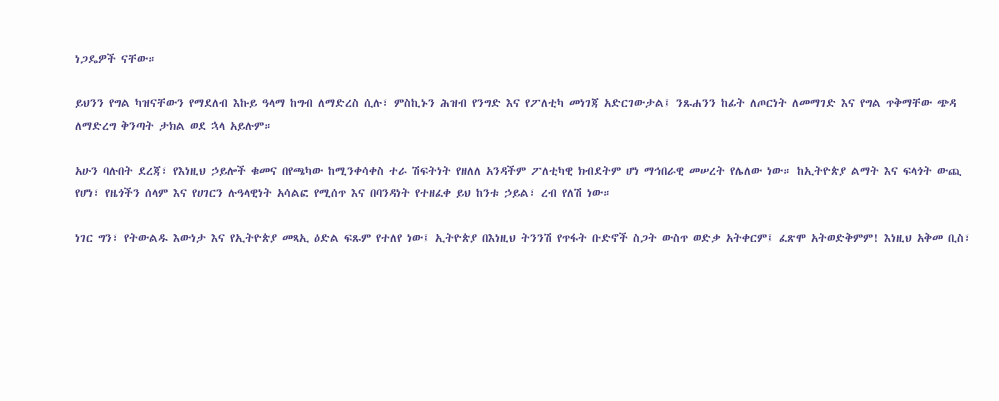ነጋዴዎች ናቸው።

ይህንን የግል ካዝናቸውን የማደለብ እኩይ ዓላማ ከግብ ለማድረስ ሲሉ፣ ምስኪኑን ሕዝብ የንግድ እና የፖለቲካ መነገጃ አድርገውታል፤ ንጹሐንን ከፊት ለጦርነት ለመማገድ እና የግል ጥቅማቸው ጭዳ ለማድረግ ቅንጣት ታክል ወደ ኋላ አይሉም።

አሁን ባሉበት ደረጃ፣ የእነዚህ ኃይሎች ቁመና በየጫካው ከሚንቀሳቀስ ተራ ሽፍትነት የዘለለ አንዳችም ፖለቲካዊ ክብደትም ሆነ ማኅበራዊ መሠረት የሌለው ነው። ከኢትዮጵያ ልማት እና ፍላጎት ውጪ የሆነ፣ የዜጎችን ሰላም እና የሀገርን ሉዓላዊነት አሳልፎ የሚሰጥ እና በባንዳነት የተዘፈቀ ይህ ከንቱ ኃይል፣ ረብ የለሽ ነው።

ነገር ግን፣ የትውልዱ እውነታ እና የኢትዮጵያ መጻኢ ዕድል ፍጹም የተለየ ነው፤ ኢትዮጵያ በእነዚህ ትንንሽ የጥፋት ቡድኖች ስጋት ውስጥ ወድቃ አትቀርም፤ ፈጽሞ አትወድቅምም! እነዚህ አቅመ ቢስ፣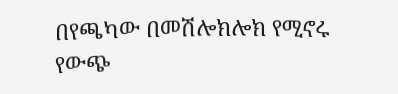በየጫካው በመሽሎክሎክ የሚኖሩ የውጭ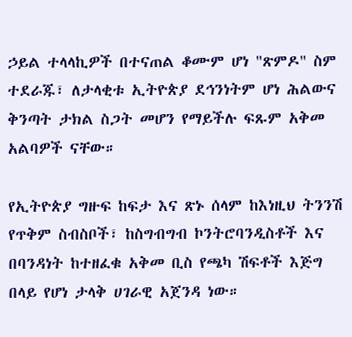ኃይል ተላላኪዎች በተናጠል ቆሙም ሆነ "ጽምዶ" ስም ተደራጁ፣ ለታላቂቱ ኢትዮጵያ ደኅንነትም ሆነ ሕልውና ቅንጣት ታክል ስጋት መሆን የማይችሉ ፍጹም አቅመ አልባዎች ናቸው።

የኢትዮጵያ ግዙፍ ከፍታ እና ጽኑ ሰላም ከእነዚህ ትንንሽ የጥቅም ስብስቦች፣ ከስግብግብ ኮንትሮባንዲስቶች እና በባንዳነት ከተዘፈቁ አቅመ ቢስ የጫካ ሽፍቶች እጅግ በላይ የሆነ ታላቅ ሀገራዊ አጀንዳ ነው።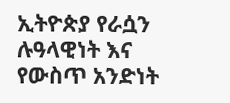ኢትዮጵያ የራሷን ሉዓላዊነት እና የውስጥ አንድነት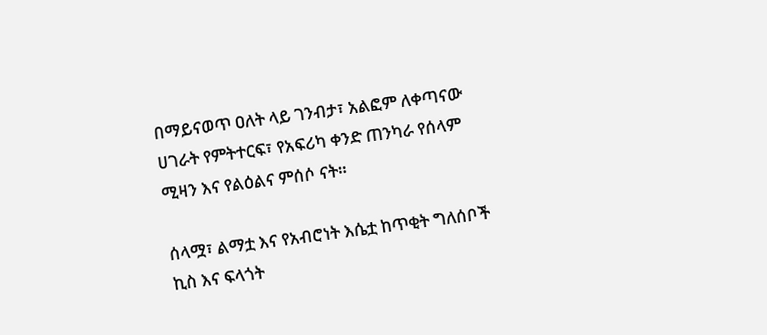በማይናወጥ ዐለት ላይ ገንብታ፣ አልፎም ለቀጣናው ሀገራት የምትተርፍ፣ የአፍሪካ ቀንድ ጠንካራ የሰላም ሚዛን እና የልዕልና ምሰሶ ናት።

ሰላሟ፣ ልማቷ እና የአብሮነት እሴቷ ከጥቂት ግለሰቦች ኪስ እና ፍላጎት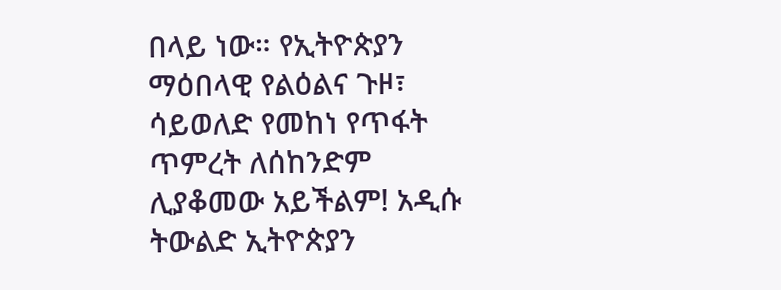በላይ ነው። የኢትዮጵያን ማዕበላዊ የልዕልና ጉዞ፣ ሳይወለድ የመከነ የጥፋት ጥምረት ለሰከንድም ሊያቆመው አይችልም! አዲሱ ትውልድ ኢትዮጵያን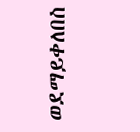ወደማይቀለበስ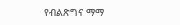የብልጽግና ማማ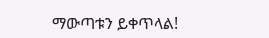ማውጣቱን ይቀጥላል!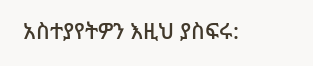አስተያየትዎን እዚህ ያስፍሩ: